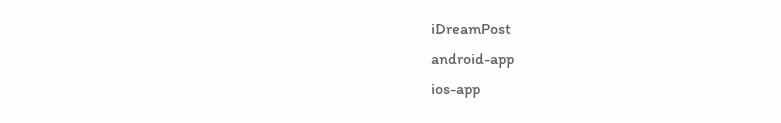iDreamPost
android-app
ios-app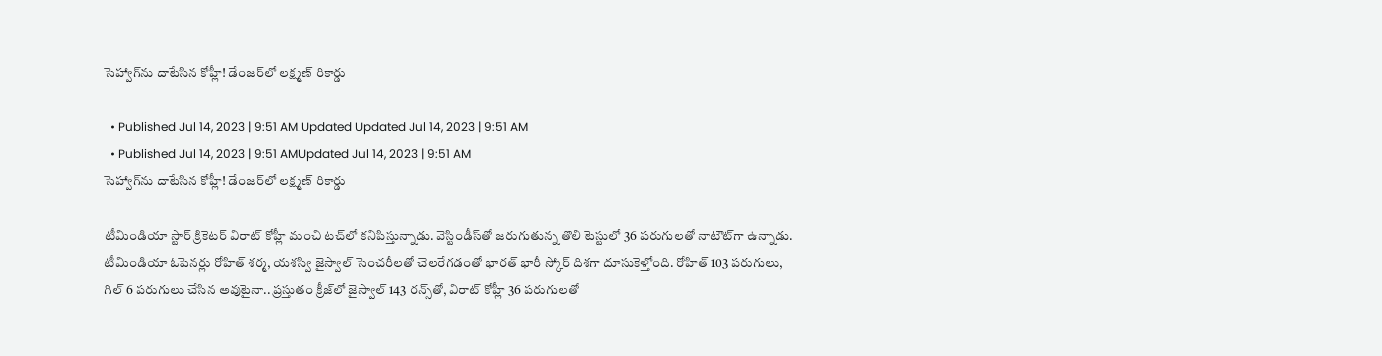సెహ్వాగ్‌ను దాటేసిన కోహ్లీ! డేంజర్‌లో లక్ష్మణ్‌ రికార్డు

  • Published Jul 14, 2023 | 9:51 AM Updated Updated Jul 14, 2023 | 9:51 AM
  • Published Jul 14, 2023 | 9:51 AMUpdated Jul 14, 2023 | 9:51 AM
సెహ్వాగ్‌ను దాటేసిన కోహ్లీ! డేంజర్‌లో లక్ష్మణ్‌ రికార్డు

టీమిండియా స్టార్‌ క్రికెటర్‌ విరాట్‌ కోహ్లీ మంచి టచ్‌లో కనిపిస్తున్నాడు. వెస్టిండీస్‌తో జరుగుతున్న తొలి టెస్టులో 36 పరుగులతో నాటౌట్‌గా ఉన్నాడు. టీమిండియా ఓపెనర్లు రోహిత్‌ శర్మ, యశస్వి జైస్వాల్‌ సెంచరీలతో చెలరేగడంతో భారత్‌ భారీ స్కోర్‌ దిశగా దూసుకెళ్తోంది. రోహిత్‌ 103 పరుగులు, గిల్‌ 6 పరుగులు చేసిన అవుటైనా.. ప్రస్తుతం క్రీజ్‌లో జైస్వాల్‌ 143 రన్స్‌తో, విరాట్‌ కోహ్లీ 36 పరుగులతో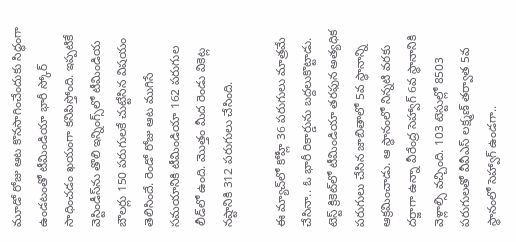మూడో రోజు ఆట కొనసాగించేందుకు సిద్ధంగా ఉండటంతో టీమిండియా భారీ స్కోర్‌ సాధించడం ఖయంగా కనిపిస్తోంది. ఇప్పటికే వెస్టిండీస్‌ను తొలి ఇన్నింగ్స్‌లో టీమిండియ బౌలర్లు 150 పరుగులకే చుట్టేసిన విషయం తెలిసిందే. రెండో రోజు ఆట ముగిసే సమయానికి టీమిండియా 162 పరుగుల లీడ్‌లో ఉంది. మొత్తం మీద రెండు వికెట్ల నష్టానికి 312 పరుగులు చేసింది.

ఈ మ్యాచ్‌లో కోహ్లీ 36 పరుగులు మాత్రమే చేసినా.. ఓ భారీ రికార్డును బద్దలుకొట్టాడు. టెస్ట్‌ క్రికెట్‌లో టీమిండియా తరఫున అత్యధిక పరుగులు చేసిన జాబితాలో 5వ స్థానాన్ని ఆక్రమించాడు. ఆ స్థానంలో నిన్నటి వరకు దర్జాగా ఉన్నా వీరేంద్ర సెహ్వాగ్‌ 6వ స్థానానికి వెళ్లాల్సి వచ్చింది. 103 టెస్టుల్లో 8503 పరుగులతో వీవీఎస్‌ లక్ష్మణ్‌ తర్వాత 5వ స్థానంలో సెహ్వాగ్‌ ఉండగా..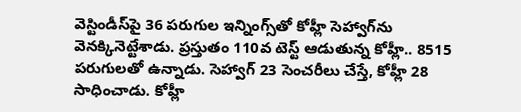వెస్టిండీస్‌పై 36 పరుగుల ఇన్నింగ్స్‌తో కోహ్లీ సెహ్వాగ్‌ను వెనక్కినెట్టేశాడు. ప్రస్తుతం 110వ టెస్ట్‌ ఆడుతున్న కోహ్లీ.. 8515 పరుగులతో ఉన్నాడు. సెహ్వాగ్‌ 23 సెంచరీలు చేస్తే, కోహ్లీ 28 సాధించాడు. కోహ్లీ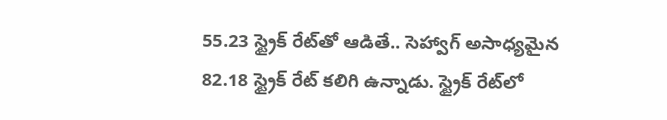55.23 స్ట్రైక్‌ రేట్‌తో ఆడితే.. సెహ్వాగ్‌ అసాధ్యమైన 82.18 స్ట్రైక్‌ రేట్‌ కలిగి ఉన్నాడు. స్ట్రైక్‌ రేట్‌లో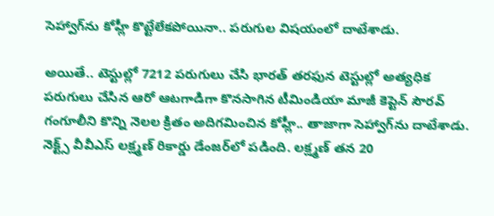సెహ్వాగ్‌ను కోహ్లీ కొట్టేలేకపోయినా.. పరుగుల విషయంలో దాటేశాడు.

అయితే.. టెస్టుల్లో 7212 పరుగులు చేసి భారత్‌ తరఫున టెస్టుల్లో అత్యధిక పరుగులు చేసిన ఆరో ఆటగాడిగా కొనసాగిన టీమిండియా మాజీ కెప్టెన్‌ సౌరవ్‌ గంగూలీని కొన్ని నెలల క్రితం అదిగమించిన కోహ్లీ.. తాజాగా సెహ్వాగ్‌ను దాటేశాడు. నెక్ట్స్‌ వీవీఎస్‌ లక్ష్మణ్‌ రికార్డు డేంజర్‌లో పడింది. లక్ష్మణ్‌ తన 20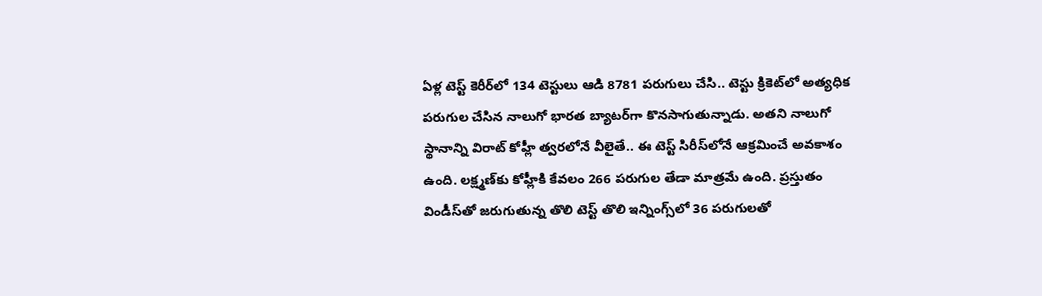ఏళ్ల టెస్ట్‌ కెరీర్‌లో 134 టెస్టులు ఆడి 8781 పరుగులు చేసి.. టెస్టు క్రికెట్‌లో అత్యధిక పరుగుల చేసిన నాలుగో భారత బ్యాటర్‌గా కొనసాగుతున్నాడు. అతని నాలుగో స్థానాన్ని విరాట్‌ కోహ్లీ త్వరలోనే వీలైతే.. ఈ టెస్ట్‌ సిరీస్‌లోనే ఆక్రమించే అవకాశం ఉంది. లక్ష్మణ్‌కు కోహ్లీకి కేవలం 266 పరుగుల తేడా మాత్రమే ఉంది. ప్రస్తుతం విండీస్‌తో జరుగుతున్న తొలి టెస్ట్‌ తొలి ఇన్నింగ్స్‌లో 36 పరుగులతో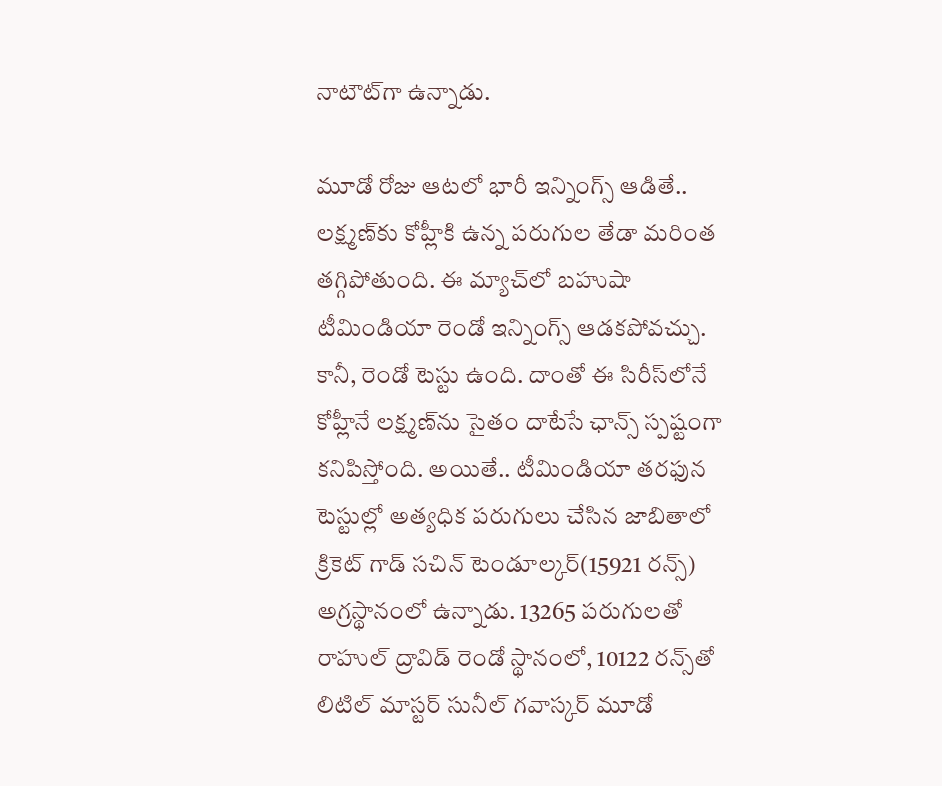నాటౌట్‌గా ఉన్నాడు.

మూడో రోజు ఆటలో భారీ ఇన్నింగ్స్‌ ఆడితే.. లక్ష్మణ్‌కు కోహ్లీకి ఉన్న పరుగుల తేడా మరింత తగ్గిపోతుంది. ఈ మ్యాచ్‌లో బహుషా టీమిండియా రెండో ఇన్నింగ్స్‌ ఆడకపోవచ్చు. కానీ, రెండో టెస్టు ఉంది. దాంతో ఈ సిరీస్‌లోనే కోహ్లీనే లక్ష్మణ్‌ను సైతం దాటేసే ఛాన్స్‌ స్పష్టంగా కనిపిస్తోంది. అయితే.. టీమిండియా తరఫున టెస్టుల్లో అత్యధిక పరుగులు చేసిన జాబితాలో క్రికెట్‌ గాడ్‌ సచిన్‌ టెండూల్కర్‌(15921 రన్స్‌) అగ్రస్థానంలో ఉన్నాడు. 13265 పరుగులతో రాహుల్‌ ద్రావిడ్‌ రెండో స్థానంలో, 10122 రన్స్‌తో లిటిల్‌ మాస్టర్‌ సునీల్‌ గవాస్కర్‌ మూడో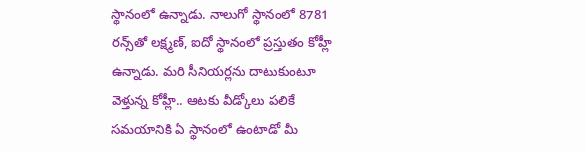స్థానంలో ఉన్నాడు. నాలుగో స్థానంలో 8781 రన్స్‌తో లక్ష్మణ్‌, ఐదో స్థానంలో ప్రస్తుతం కోహ్లీ ఉన్నాడు. మరి సీనియర్లను దాటుకుంటూ వెళ్తున్న కోహ్లీ.. ఆటకు వీడ్కోలు పలికే సమయానికి ఏ స్థానంలో ఉంటాడో మీ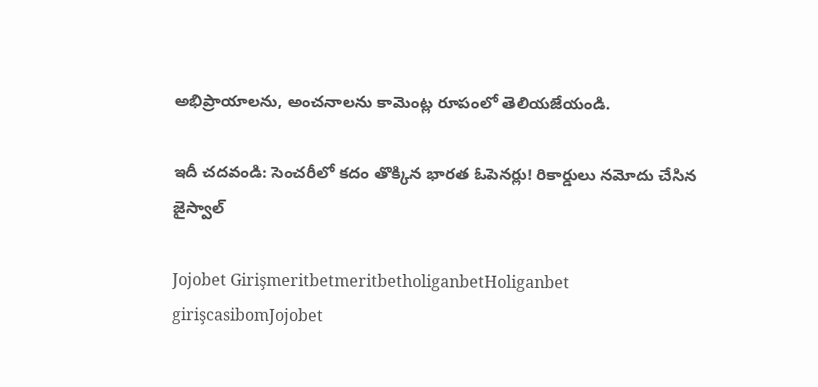అభిప్రాయాలను, అంచనాలను కామెంట్ల రూపంలో తెలియజేయండి.

ఇదీ చదవండి: సెంచరీలో కదం తొక్కిన భారత ఓపెనర్లు! రికార్డులు నమోదు చేసిన జైస్వాల్‌

Jojobet GirişmeritbetmeritbetholiganbetHoliganbet girişcasibomJojobet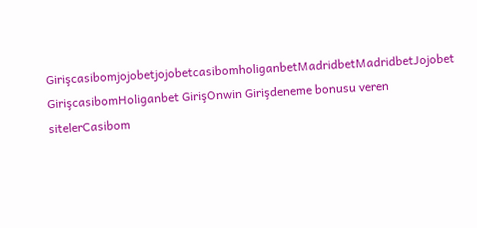GirişcasibomjojobetjojobetcasibomholiganbetMadridbetMadridbetJojobet GirişcasibomHoliganbet GirişOnwin Girişdeneme bonusu veren sitelerCasibom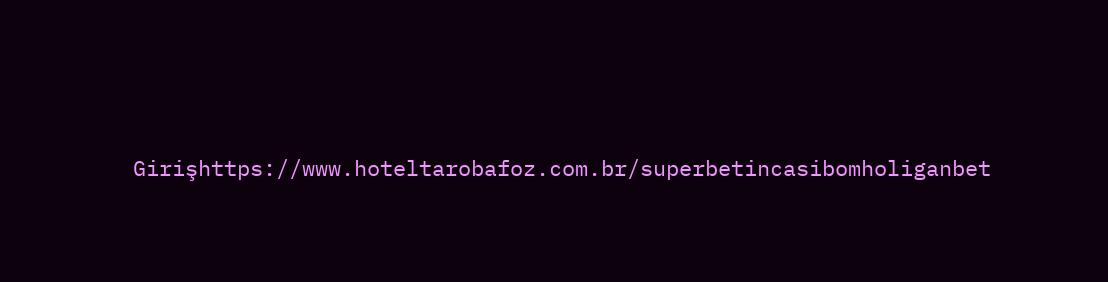Girişhttps://www.hoteltarobafoz.com.br/superbetincasibomholiganbet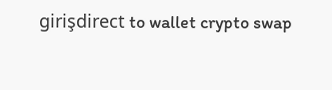girişdirect to wallet crypto swap